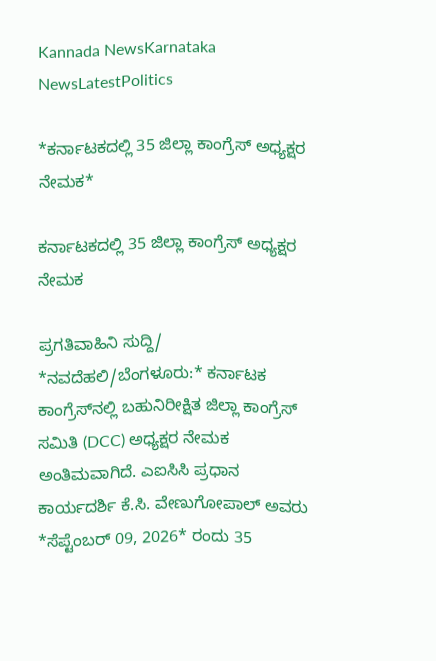Kannada NewsKarnataka NewsLatestPolitics

*ಕರ್ನಾಟಕದಲ್ಲಿ 35 ಜಿಲ್ಲಾ ಕಾಂಗ್ರೆಸ್ ಅಧ್ಯಕ್ಷರ ನೇಮಕ*

ಕರ್ನಾಟಕದಲ್ಲಿ 35 ಜಿಲ್ಲಾ ಕಾಂಗ್ರೆಸ್ ಅಧ್ಯಕ್ಷರ ನೇಮಕ

ಪ್ರಗತಿವಾಹಿನಿ ಸುದ್ದಿ/
*ನವದೆಹಲಿ/ಬೆಂಗಳೂರು:* ಕರ್ನಾಟಕ ಕಾಂಗ್ರೆಸ್‌ನಲ್ಲಿ ಬಹುನಿರೀಕ್ಷಿತ ಜಿಲ್ಲಾ ಕಾಂಗ್ರೆಸ್ ಸಮಿತಿ (DCC) ಅಧ್ಯಕ್ಷರ ನೇಮಕ ಅಂತಿಮವಾಗಿದೆ. ಎಐಸಿಸಿ ಪ್ರಧಾನ ಕಾರ್ಯದರ್ಶಿ ಕೆ.ಸಿ. ವೇಣುಗೋಪಾಲ್ ಅವರು *ಸೆಪ್ಟೆಂಬರ್ 09, 2026* ರಂದು 35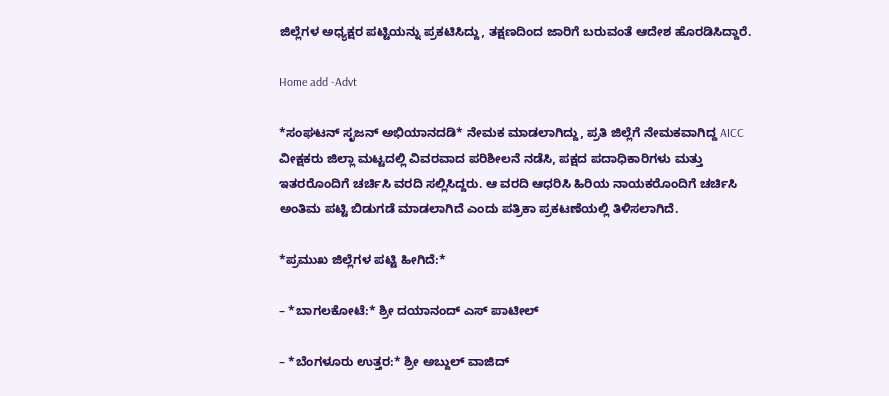ಜಿಲ್ಲೆಗಳ ಅಧ್ಯಕ್ಷರ ಪಟ್ಟಿಯನ್ನು ಪ್ರಕಟಿಸಿದ್ದು, ತಕ್ಷಣದಿಂದ ಜಾರಿಗೆ ಬರುವಂತೆ ಆದೇಶ ಹೊರಡಿಸಿದ್ದಾರೆ.

Home add -Advt

*ಸಂಘಟನ್ ಸೃಜನ್ ಅಭಿಯಾನದಡಿ* ನೇಮಕ ಮಾಡಲಾಗಿದ್ದು, ಪ್ರತಿ ಜಿಲ್ಲೆಗೆ ನೇಮಕವಾಗಿದ್ದ AICC ವೀಕ್ಷಕರು ಜಿಲ್ಲಾ ಮಟ್ಟದಲ್ಲಿ ವಿವರವಾದ ಪರಿಶೀಲನೆ ನಡೆಸಿ, ಪಕ್ಷದ ಪದಾಧಿಕಾರಿಗಳು ಮತ್ತು ಇತರರೊಂದಿಗೆ ಚರ್ಚಿಸಿ ವರದಿ ಸಲ್ಲಿಸಿದ್ದರು. ಆ ವರದಿ ಆಧರಿಸಿ ಹಿರಿಯ ನಾಯಕರೊಂದಿಗೆ ಚರ್ಚಿಸಿ ಅಂತಿಮ ಪಟ್ಟಿ ಬಿಡುಗಡೆ ಮಾಡಲಾಗಿದೆ ಎಂದು ಪತ್ರಿಕಾ ಪ್ರಕಟಣೆಯಲ್ಲಿ ತಿಳಿಸಲಾಗಿದೆ.

*ಪ್ರಮುಖ ಜಿಲ್ಲೆಗಳ ಪಟ್ಟಿ ಹೀಗಿದೆ:*

– *ಬಾಗಲಕೋಟೆ:* ಶ್ರೀ ದಯಾನಂದ್ ಎಸ್ ಪಾಟೀಲ್

– *ಬೆಂಗಳೂರು ಉತ್ತರ:* ಶ್ರೀ ಅಬ್ದುಲ್ ವಾಜಿದ್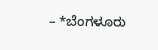– *ಬೆಂಗಳೂರು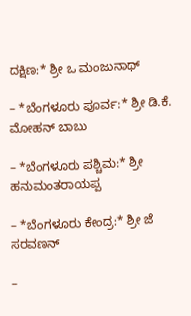ದಕ್ಷಿಣ:* ಶ್ರೀ ಒ ಮಂಜುನಾಥ್

– *ಬೆಂಗಳೂರು ಪೂರ್ವ:* ಶ್ರೀ ಡಿ.ಕೆ. ಮೋಹನ್ ಬಾಬು

– *ಬೆಂಗಳೂರು ಪಶ್ಚಿಮ:* ಶ್ರೀ ಹನುಮಂತರಾಯಪ್ಪ

– *ಬೆಂಗಳೂರು ಕೇಂದ್ರ:* ಶ್ರೀ ಜೆ ಸರವಣನ್

–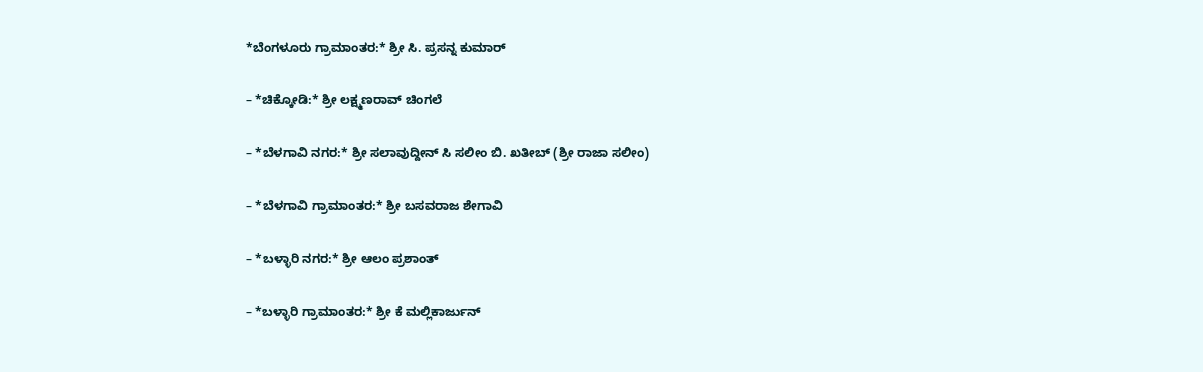*ಬೆಂಗಳೂರು ಗ್ರಾಮಾಂತರ:* ಶ್ರೀ ಸಿ. ಪ್ರಸನ್ನ ಕುಮಾರ್

– *ಚಿಕ್ಕೋಡಿ:* ಶ್ರೀ ಲಕ್ಷ್ಮಣರಾವ್ ಚಿಂಗಲೆ

– *ಬೆಳಗಾವಿ ನಗರ:* ಶ್ರೀ ಸಲಾವುದ್ದೀನ್ ಸಿ ಸಲೀಂ ಬಿ. ಖತೀಬ್ (ಶ್ರೀ ರಾಜಾ ಸಲೀಂ)

– *ಬೆಳಗಾವಿ ಗ್ರಾಮಾಂತರ:* ಶ್ರೀ ಬಸವರಾಜ ಶೇಗಾವಿ

– *ಬಳ್ಳಾರಿ ನಗರ:* ಶ್ರೀ ಆಲಂ ಪ್ರಶಾಂತ್

– *ಬಳ್ಳಾರಿ ಗ್ರಾಮಾಂತರ:* ಶ್ರೀ ಕೆ ಮಲ್ಲಿಕಾರ್ಜುನ್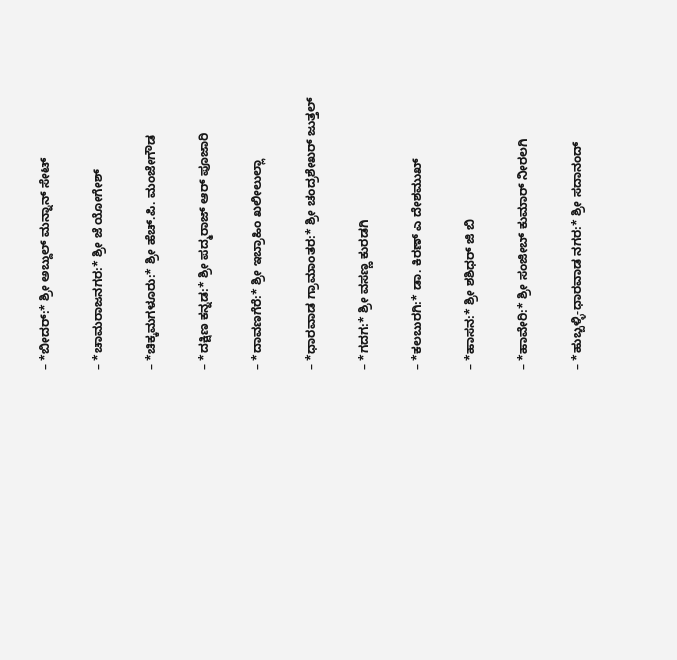– *ಬೀದರ್:* ಶ್ರೀ ಅಬ್ದುಲ್ ಮನ್ನಾನ್ ಸೇಟ್

– *ಚಾಮರಾಜನಗರ:* ಶ್ರೀ ಜೆ ಯೋಗೇಶ್

– *ಚಿಕ್ಕಮಗಳೂರು:* ಶ್ರೀ ಹೆಚ್.ಪಿ. ಮಂಜೇಗೌಡ

– *ದಕ್ಷಿಣ ಕನ್ನಡ:* ಶ್ರೀ ಪದ್ಮರಾಜ್ ಆರ್ ಪೂಜಾರಿ

– *ದಾವಣಗೆರೆ:* ಶ್ರೀ ಇಬ್ರಾಹಿಂ ಖಲೀಲುಲ್ಲಾ

– *ಧಾರವಾಡ ಗ್ರಾಮಾಂತರ:* ಶ್ರೀ ಚಂದ್ರಶೇಖರ್ ಜುತ್ತಲ್

– *ಗದಗ:* ಶ್ರೀ ವಸಣ್ಣ ಕುರಡಗಿ

– *ಕಲಬುರಗಿ:* ಡಾ. ಕಿರಣ್ ಎ ದೇಶಮುಖ್

– *ಹಾಸನ:* ಶ್ರೀ ಶಶಿಧರ್ ಜಿ ಬಿ

– *ಹಾವೇರಿ:* ಶ್ರೀ ಸಂಜೀಬ್ ಕುಮಾರ್ ನೀರಲಗಿ

– *ಹುಬ್ಬಳ್ಳಿ-ಧಾರವಾಡ ನಗರ:* ಶ್ರೀ ಸದಾನಂದ್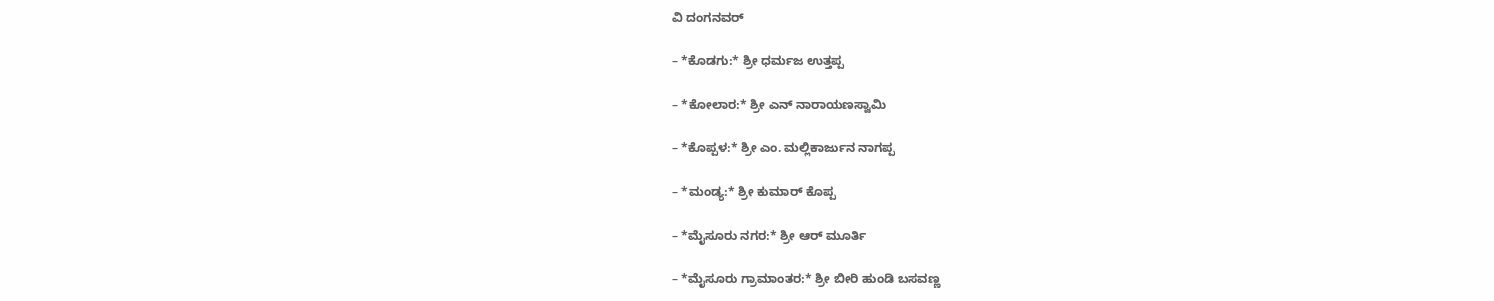ವಿ ದಂಗನವರ್

– *ಕೊಡಗು:* ಶ್ರೀ ಧರ್ಮಜ ಉತ್ತಪ್ಪ

– *ಕೋಲಾರ:* ಶ್ರೀ ಎನ್ ನಾರಾಯಣಸ್ವಾಮಿ

– *ಕೊಪ್ಪಳ:* ಶ್ರೀ ಎಂ. ಮಲ್ಲಿಕಾರ್ಜುನ ನಾಗಪ್ಪ

– *ಮಂಡ್ಯ:* ಶ್ರೀ ಕುಮಾರ್ ಕೊಪ್ಪ

– *ಮೈಸೂರು ನಗರ:* ಶ್ರೀ ಆರ್ ಮೂರ್ತಿ

– *ಮೈಸೂರು ಗ್ರಾಮಾಂತರ:* ಶ್ರೀ ಬೀರಿ ಹುಂಡಿ ಬಸವಣ್ಣ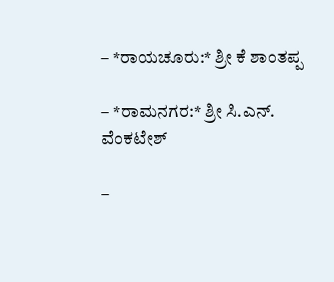– *ರಾಯಚೂರು:* ಶ್ರೀ ಕೆ ಶಾಂತಪ್ಪ

– *ರಾಮನಗರ:* ಶ್ರೀ ಸಿ.ಎನ್. ವೆಂಕಟೇಶ್

–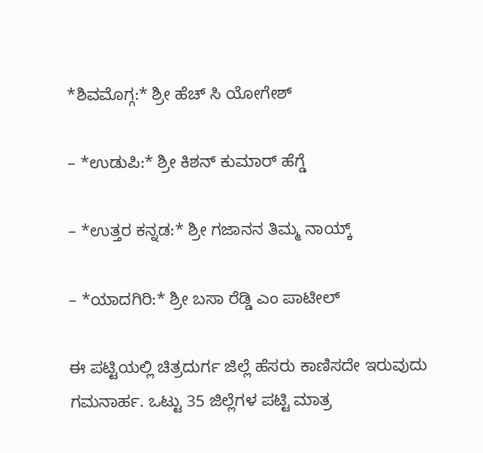*ಶಿವಮೊಗ್ಗ:* ಶ್ರೀ ಹೆಚ್ ಸಿ ಯೋಗೇಶ್

– *ಉಡುಪಿ:* ಶ್ರೀ ಕಿಶನ್ ಕುಮಾರ್ ಹೆಗ್ಡೆ

– *ಉತ್ತರ ಕನ್ನಡ:* ಶ್ರೀ ಗಜಾನನ ತಿಮ್ಮ ನಾಯ್ಕ್

– *ಯಾದಗಿರಿ:* ಶ್ರೀ ಬಸಾ ರೆಡ್ಡಿ ಎಂ ಪಾಟೀಲ್

ಈ ಪಟ್ಟಿಯಲ್ಲಿ ಚಿತ್ರದುರ್ಗ ಜಿಲ್ಲೆ ಹೆಸರು ಕಾಣಿಸದೇ ಇರುವುದು ಗಮನಾರ್ಹ. ಒಟ್ಟು 35 ಜಿಲ್ಲೆಗಳ ಪಟ್ಟಿ ಮಾತ್ರ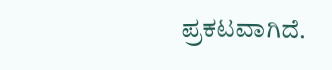ಪ್ರಕಟವಾಗಿದೆ.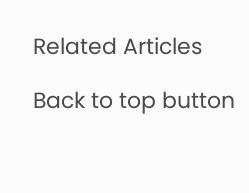Related Articles

Back to top button